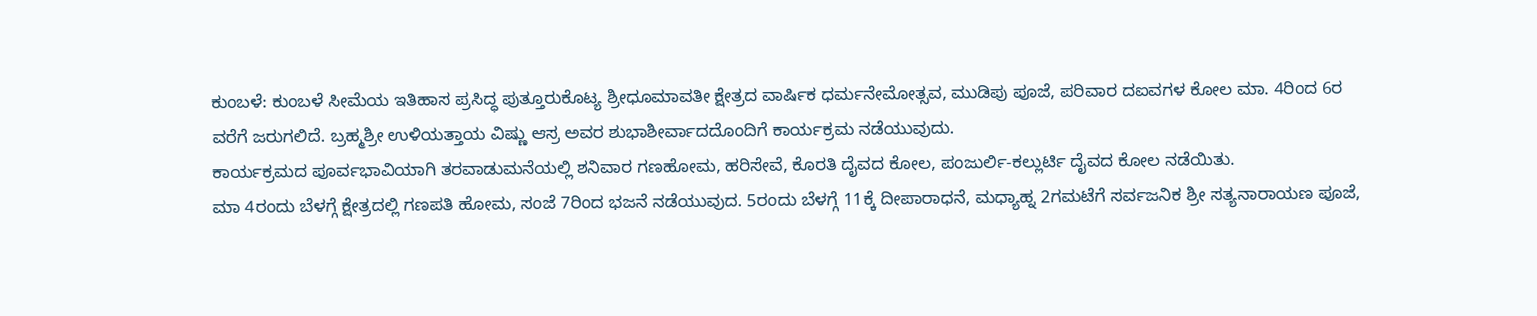ಕುಂಬಳೆ: ಕುಂಬಳೆ ಸೀಮೆಯ ಇತಿಹಾಸ ಪ್ರಸಿದ್ಧ ಪುತ್ತೂರುಕೊಟ್ಯ ಶ್ರೀಧೂಮಾವತೀ ಕ್ಷೇತ್ರದ ವಾರ್ಷಿಕ ಧರ್ಮನೇಮೋತ್ಸವ, ಮುಡಿಪು ಪೂಜೆ, ಪರಿವಾರ ದಐವಗಳ ಕೋಲ ಮಾ. 4ರಿಂದ 6ರ ವರೆಗೆ ಜರುಗಲಿದೆ. ಬ್ರಹ್ಮಶ್ರೀ ಉಳಿಯತ್ತಾಯ ವಿಷ್ಣು ಆಸ್ರ ಅವರ ಶುಭಾಶೀರ್ವಾದದೊಂದಿಗೆ ಕಾರ್ಯಕ್ರಮ ನಡೆಯುವುದು.
ಕಾರ್ಯಕ್ರಮದ ಪೂರ್ವಭಾವಿಯಾಗಿ ತರವಾಡುಮನೆಯಲ್ಲಿ ಶನಿವಾರ ಗಣಹೋಮ, ಹರಿಸೇವೆ, ಕೊರತಿ ದೈವದ ಕೋಲ, ಪಂಜುರ್ಲಿ-ಕಲ್ಲುರ್ಟಿ ದೈವದ ಕೋಲ ನಡೆಯಿತು.
ಮಾ 4ರಂದು ಬೆಳಗ್ಗೆ ಕ್ಷೇತ್ರದಲ್ಲಿ ಗಣಪತಿ ಹೋಮ, ಸಂಜೆ 7ರಿಂದ ಭಜನೆ ನಡೆಯುವುದ. 5ರಂದು ಬೆಳಗ್ಗೆ 11ಕ್ಕೆ ದೀಪಾರಾಧನೆ, ಮಧ್ಯಾಹ್ನ 2ಗಮಟೆಗೆ ಸರ್ವಜನಿಕ ಶ್ರೀ ಸತ್ಯನಾರಾಯಣ ಪೂಜೆ,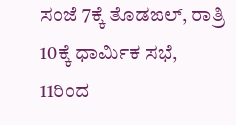ಸಂಜೆ 7ಕ್ಕೆ ತೊಡಙಲ್, ರಾತ್ರಿ 10ಕ್ಕೆ ಧಾರ್ಮಿಕ ಸಭೆ, 11ರಿಂದ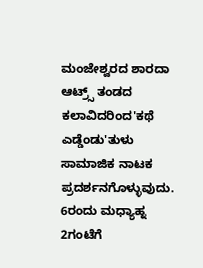ಮಂಜೇಶ್ವರದ ಶಾರದಾ ಆಟ್ರ್ಸ್ ತಂಡದ ಕಲಾವಿದರಿಂದ'ಕಥೆ ಎಡ್ಡೆಂಡು'ತುಳು ಸಾಮಾಜಿಕ ನಾಟಕ ಪ್ರದರ್ಶನಗೊಳ್ಳುವುದು.
6ರಂದು ಮಧ್ಯಾಹ್ನ 2ಗಂಟೆಗೆ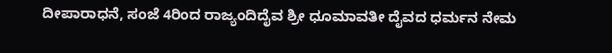ದೀಪಾರಾಧನೆ, ಸಂಜೆ 4ರಿಂದ ರಾಜ್ಯಂದಿದೈವ ಶ್ರೀ ಧೂಮಾವತೀ ದೈವದ ಧರ್ಮನ ನೇಮ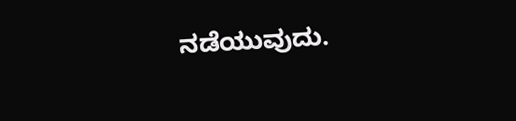ನಡೆಯುವುದು.